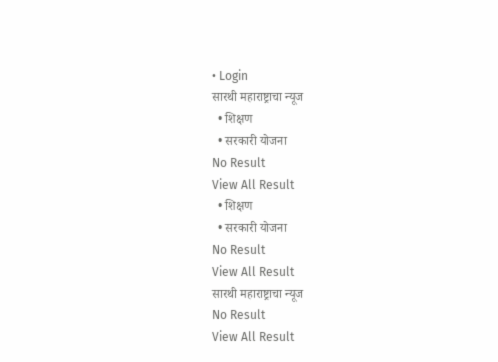• Login
सारथी महाराष्ट्राचा न्यूज
  • शिक्षण
  • सरकारी योजना
No Result
View All Result
  • शिक्षण
  • सरकारी योजना
No Result
View All Result
सारथी महाराष्ट्राचा न्यूज
No Result
View All Result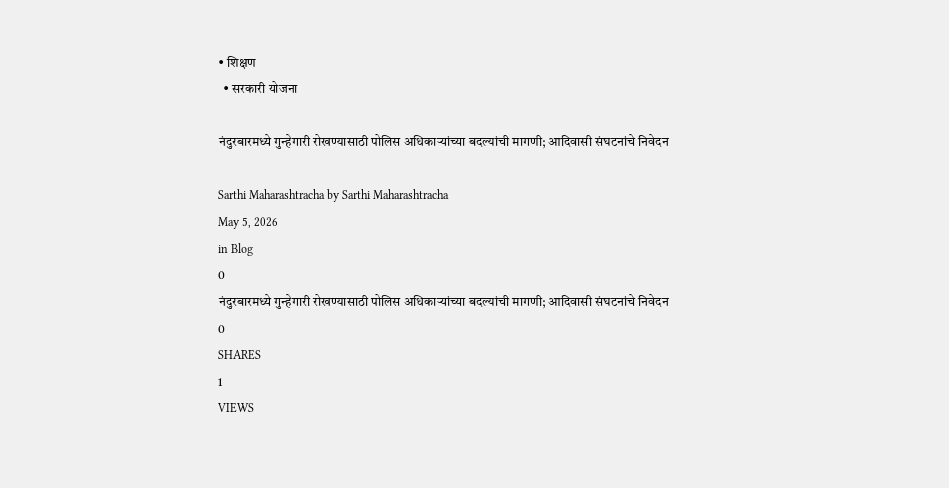• शिक्षण
  • सरकारी योजना

नंदुरबारमध्ये गुन्हेगारी रोखण्यासाठी पोलिस अधिकाऱ्यांच्या बदल्यांची मागणी; आदिवासी संघटनांचे निवेदन

Sarthi Maharashtracha by Sarthi Maharashtracha
May 5, 2026
in Blog
0
नंदुरबारमध्ये गुन्हेगारी रोखण्यासाठी पोलिस अधिकाऱ्यांच्या बदल्यांची मागणी; आदिवासी संघटनांचे निवेदन
0
SHARES
1
VIEWS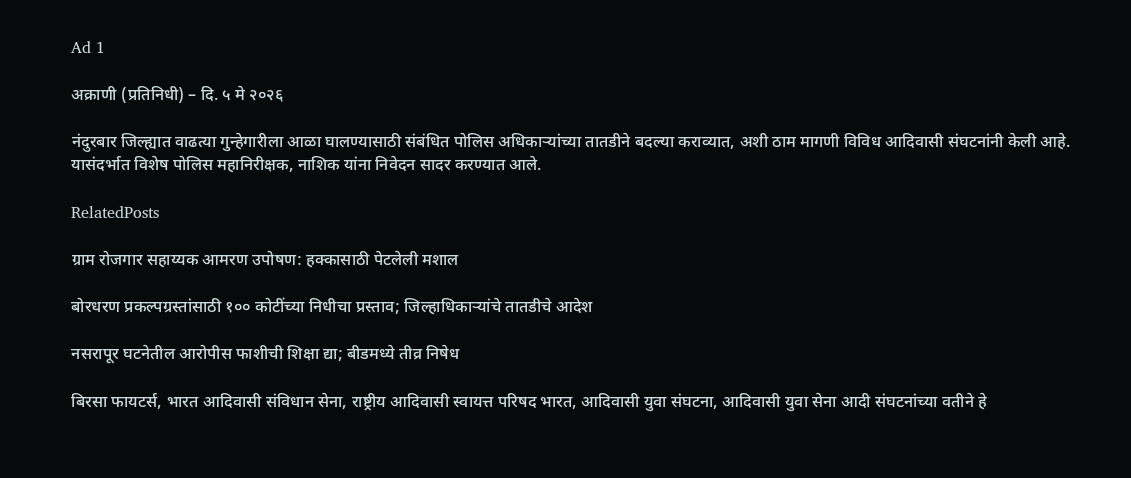Ad 1

अक्राणी (प्रतिनिधी) – दि. ५ मे २०२६

नंदुरबार जिल्ह्यात वाढत्या गुन्हेगारीला आळा घालण्यासाठी संबंधित पोलिस अधिकाऱ्यांच्या तातडीने बदल्या कराव्यात, अशी ठाम मागणी विविध आदिवासी संघटनांनी केली आहे. यासंदर्भात विशेष पोलिस महानिरीक्षक, नाशिक यांना निवेदन सादर करण्यात आले.

RelatedPosts

ग्राम रोजगार सहाय्यक आमरण उपोषण: हक्कासाठी पेटलेली मशाल

बोरधरण प्रकल्पग्रस्तांसाठी १०० कोटींच्या निधीचा प्रस्ताव; जिल्हाधिकाऱ्यांचे तातडीचे आदेश

नसरापूर घटनेतील आरोपीस फाशीची शिक्षा द्या; बीडमध्ये तीव्र निषेध

बिरसा फायटर्स, भारत आदिवासी संविधान सेना, राष्ट्रीय आदिवासी स्वायत्त परिषद भारत, आदिवासी युवा संघटना, आदिवासी युवा सेना आदी संघटनांच्या वतीने हे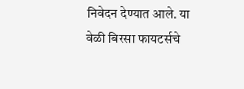निवेदन देण्यात आले. या वेळी बिरसा फायटर्सचे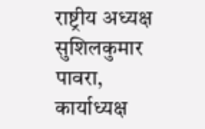राष्ट्रीय अध्यक्ष सुशिलकुमार पावरा, कार्याध्यक्ष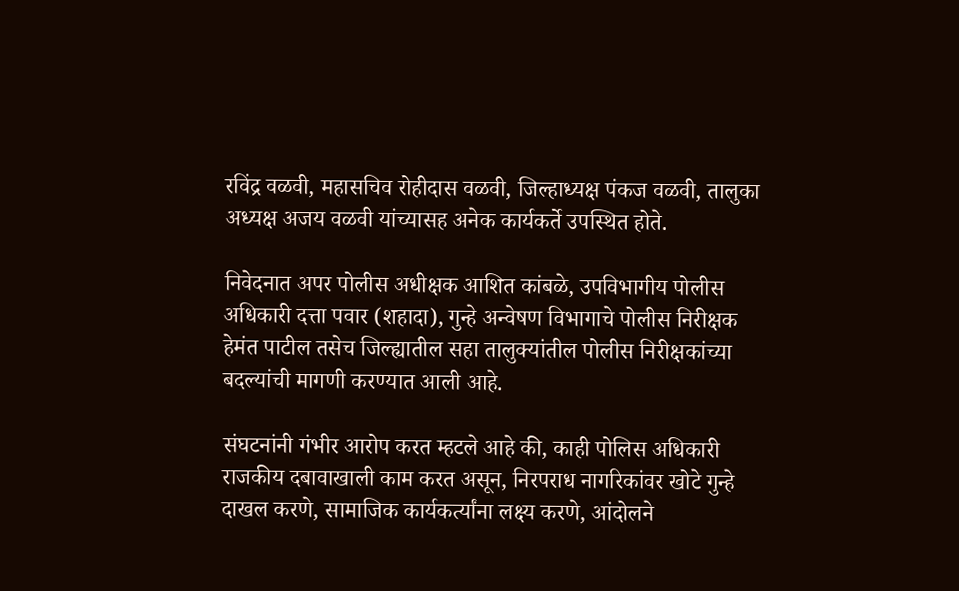रविंद्र वळवी, महासचिव रोहीदास वळवी, जिल्हाध्यक्ष पंकज वळवी, तालुका अध्यक्ष अजय वळवी यांच्यासह अनेक कार्यकर्ते उपस्थित होते.

निवेदनात अपर पोलीस अधीक्षक आशित कांबळे, उपविभागीय पोलीस अधिकारी दत्ता पवार (शहादा), गुन्हे अन्वेषण विभागाचे पोलीस निरीक्षक हेमंत पाटील तसेच जिल्ह्यातील सहा तालुक्यांतील पोलीस निरीक्षकांच्या बदल्यांची मागणी करण्यात आली आहे.

संघटनांनी गंभीर आरोप करत म्हटले आहे की, काही पोलिस अधिकारी राजकीय दबावाखाली काम करत असून, निरपराध नागरिकांवर खोटे गुन्हे दाखल करणे, सामाजिक कार्यकर्त्यांना लक्ष्य करणे, आंदोलने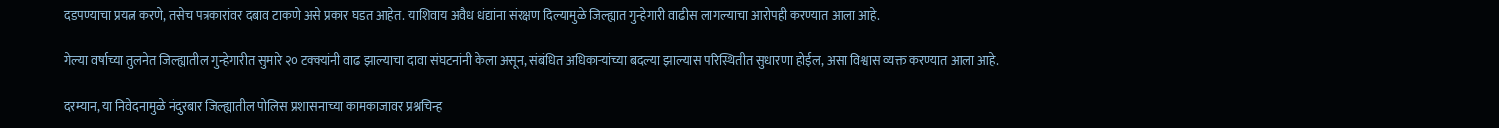दडपण्याचा प्रयत्न करणे, तसेच पत्रकारांवर दबाव टाकणे असे प्रकार घडत आहेत. याशिवाय अवैध धंद्यांना संरक्षण दिल्यामुळे जिल्ह्यात गुन्हेगारी वाढीस लागल्याचा आरोपही करण्यात आला आहे.

गेल्या वर्षाच्या तुलनेत जिल्ह्यातील गुन्हेगारीत सुमारे २० टक्क्यांनी वाढ झाल्याचा दावा संघटनांनी केला असून, संबंधित अधिकाऱ्यांच्या बदल्या झाल्यास परिस्थितीत सुधारणा होईल, असा विश्वास व्यक्त करण्यात आला आहे.

दरम्यान, या निवेदनामुळे नंदुरबार जिल्ह्यातील पोलिस प्रशासनाच्या कामकाजावर प्रश्नचिन्ह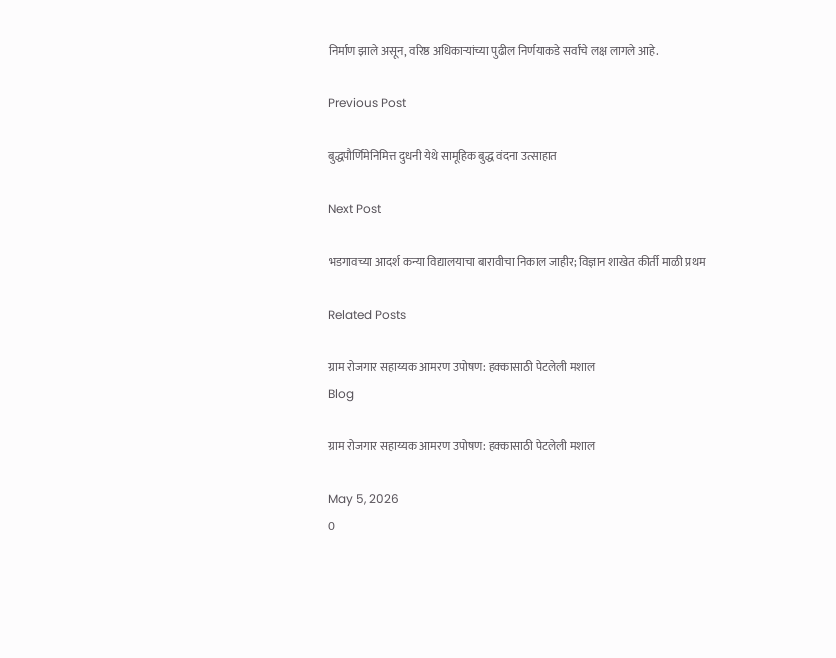निर्माण झाले असून, वरिष्ठ अधिकाऱ्यांच्या पुढील निर्णयाकडे सर्वांचे लक्ष लागले आहे.

Previous Post

बुद्धपौर्णिमेनिमित्त दुधनी येथे सामूहिक बुद्ध वंदना उत्साहात

Next Post

भडगावच्या आदर्श कन्या विद्यालयाचा बारावीचा निकाल जाहीर; विज्ञान शाखेत कीर्ती माळी प्रथम

Related Posts

ग्राम रोजगार सहाय्यक आमरण उपोषण: हक्कासाठी पेटलेली मशाल
Blog

ग्राम रोजगार सहाय्यक आमरण उपोषण: हक्कासाठी पेटलेली मशाल

May 5, 2026
0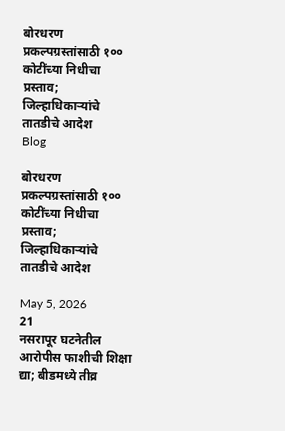बोरधरण प्रकल्पग्रस्तांसाठी १०० कोटींच्या निधीचा प्रस्ताव; जिल्हाधिकाऱ्यांचे तातडीचे आदेश
Blog

बोरधरण प्रकल्पग्रस्तांसाठी १०० कोटींच्या निधीचा प्रस्ताव; जिल्हाधिकाऱ्यांचे तातडीचे आदेश

May 5, 2026
21
नसरापूर घटनेतील आरोपीस फाशीची शिक्षा द्या; बीडमध्ये तीव्र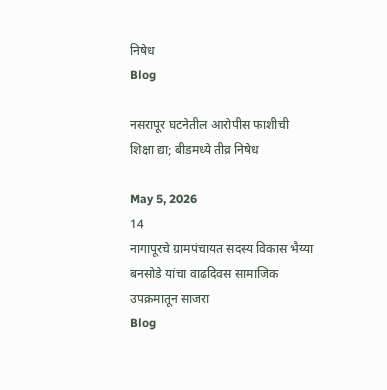निषेध
Blog

नसरापूर घटनेतील आरोपीस फाशीची शिक्षा द्या; बीडमध्ये तीव्र निषेध

May 5, 2026
14
नागापूरचे ग्रामपंचायत सदस्य विकास भैय्या बनसोडे यांचा वाढदिवस सामाजिक उपक्रमातून साजरा
Blog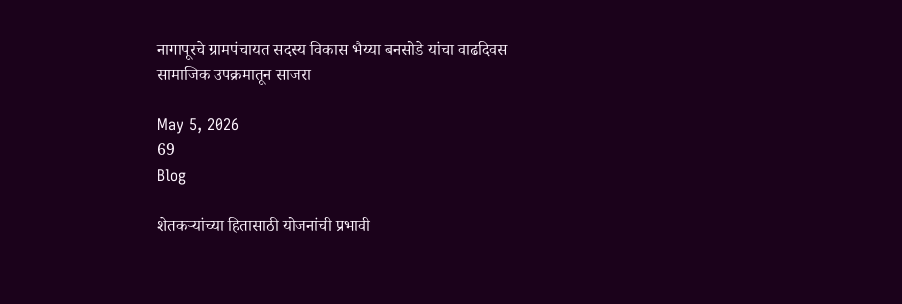नागापूरचे ग्रामपंचायत सदस्य विकास भैय्या बनसोडे यांचा वाढदिवस सामाजिक उपक्रमातून साजरा

May 5, 2026
69
Blog

शेतकऱ्यांच्या हितासाठी योजनांची प्रभावी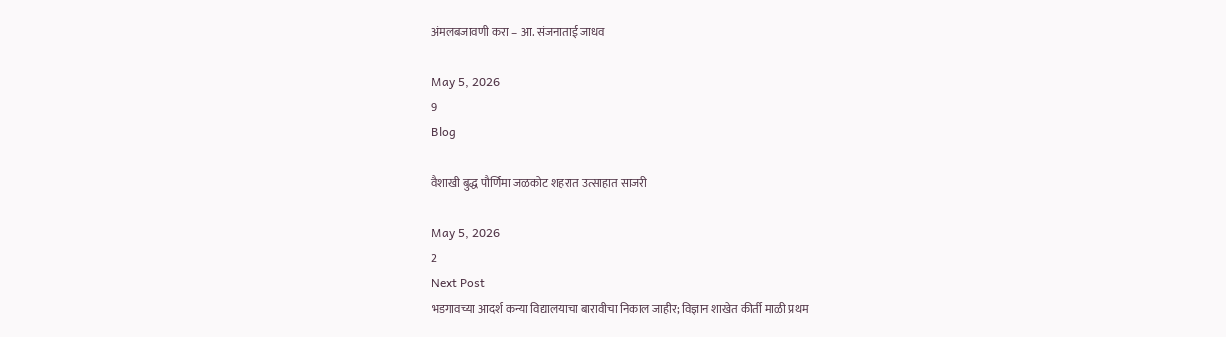अंमलबजावणी करा – आ. संजनाताई जाधव

May 5, 2026
9
Blog

वैशाखी बुद्ध पौर्णिमा जळकोट शहरात उत्साहात साजरी

May 5, 2026
2
Next Post
भडगावच्या आदर्श कन्या विद्यालयाचा बारावीचा निकाल जाहीर; विज्ञान शाखेत कीर्ती माळी प्रथम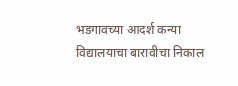भडगावच्या आदर्श कन्या विद्यालयाचा बारावीचा निकाल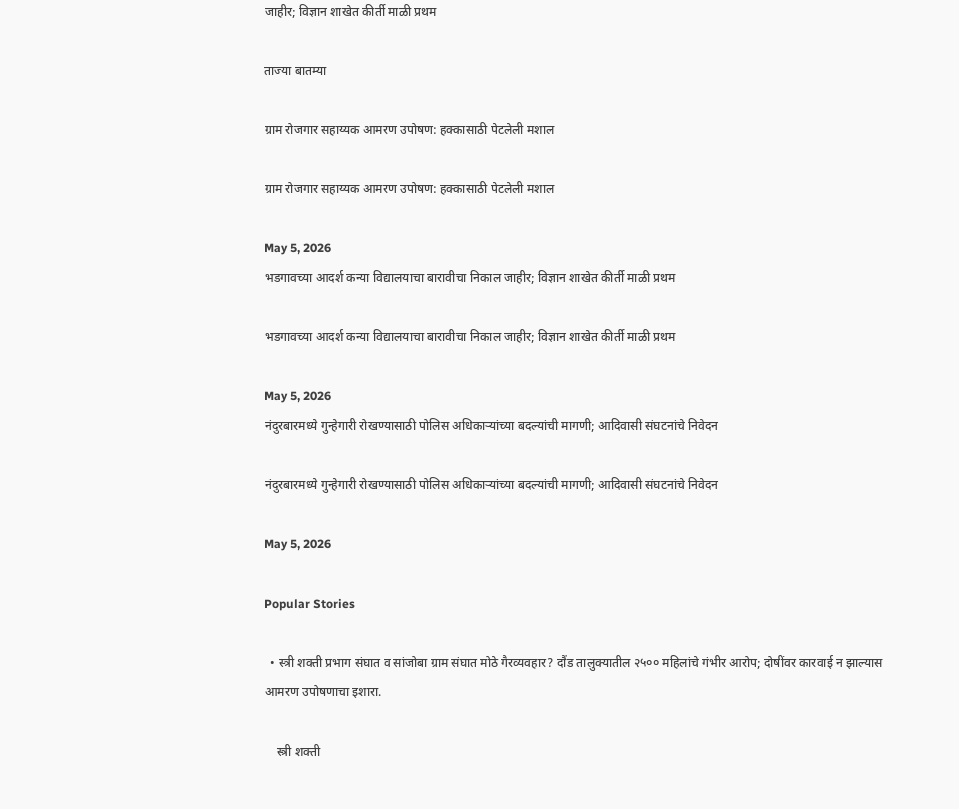जाहीर; विज्ञान शाखेत कीर्ती माळी प्रथम

ताज्या बातम्या

ग्राम रोजगार सहाय्यक आमरण उपोषण: हक्कासाठी पेटलेली मशाल

ग्राम रोजगार सहाय्यक आमरण उपोषण: हक्कासाठी पेटलेली मशाल

May 5, 2026
भडगावच्या आदर्श कन्या विद्यालयाचा बारावीचा निकाल जाहीर; विज्ञान शाखेत कीर्ती माळी प्रथम

भडगावच्या आदर्श कन्या विद्यालयाचा बारावीचा निकाल जाहीर; विज्ञान शाखेत कीर्ती माळी प्रथम

May 5, 2026
नंदुरबारमध्ये गुन्हेगारी रोखण्यासाठी पोलिस अधिकाऱ्यांच्या बदल्यांची मागणी; आदिवासी संघटनांचे निवेदन

नंदुरबारमध्ये गुन्हेगारी रोखण्यासाठी पोलिस अधिकाऱ्यांच्या बदल्यांची मागणी; आदिवासी संघटनांचे निवेदन

May 5, 2026

Popular Stories

  • स्त्री शक्ती प्रभाग संघात व सांजोबा ग्राम संघात मोठे गैरव्यवहार? दौंड तालुक्यातील २५०० महिलांचे गंभीर आरोप; दोषींवर कारवाई न झाल्यास आमरण उपोषणाचा इशारा.

    स्त्री शक्ती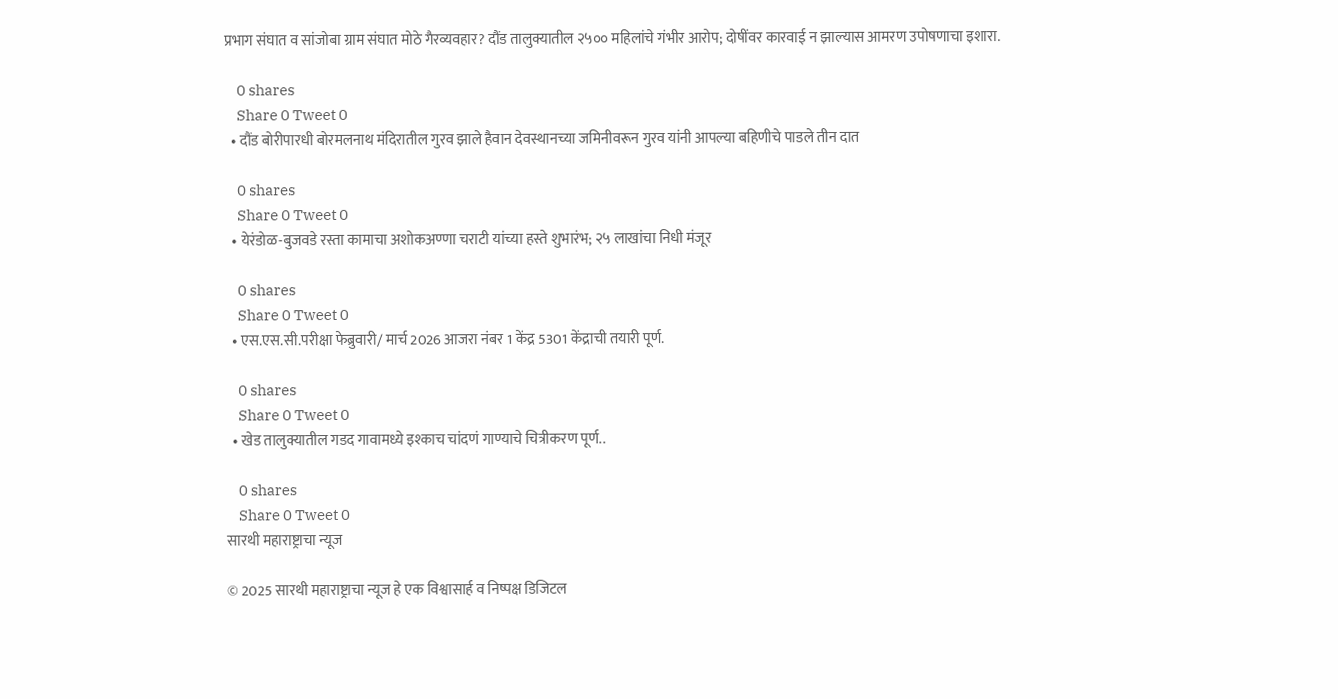प्रभाग संघात व सांजोबा ग्राम संघात मोठे गैरव्यवहार? दौंड तालुक्यातील २५०० महिलांचे गंभीर आरोप; दोषींवर कारवाई न झाल्यास आमरण उपोषणाचा इशारा.

    0 shares
    Share 0 Tweet 0
  • दौंड बोरीपारधी बोरमलनाथ मंदिरातील गुरव झाले हैवान देवस्थानच्या जमिनीवरून गुरव यांनी आपल्या बहिणीचे पाडले तीन दात

    0 shares
    Share 0 Tweet 0
  • येरंडोळ-बुजवडे रस्ता कामाचा अशोकअण्णा चराटी यांच्या हस्ते शुभारंभ; २५ लाखांचा निधी मंजूर

    0 shares
    Share 0 Tweet 0
  • एस.एस.सी.परीक्षा फेब्रुवारी/ मार्च 2026 आजरा नंबर 1 केंद्र 5301 केंद्राची तयारी पूर्ण.

    0 shares
    Share 0 Tweet 0
  • खेड तालुक्यातील गडद गावामध्ये इश्काच चांदणं गाण्याचे चित्रीकरण पूर्ण..

    0 shares
    Share 0 Tweet 0
सारथी महाराष्ट्राचा न्यूज

© 2025 सारथी महाराष्ट्राचा न्यूज हे एक विश्वासार्ह व निष्पक्ष डिजिटल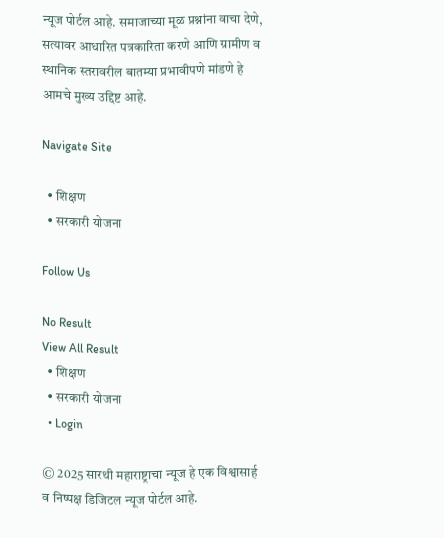न्यूज पोर्टल आहे. समाजाच्या मूळ प्रश्नांना वाचा देणे, सत्यावर आधारित पत्रकारिता करणे आणि ग्रामीण व स्थानिक स्तरावरील बातम्या प्रभावीपणे मांडणे हे आमचे मुख्य उद्दिष्ट आहे.

Navigate Site

  • शिक्षण
  • सरकारी योजना

Follow Us

No Result
View All Result
  • शिक्षण
  • सरकारी योजना
  • Login

© 2025 सारथी महाराष्ट्राचा न्यूज हे एक विश्वासार्ह व निष्पक्ष डिजिटल न्यूज पोर्टल आहे.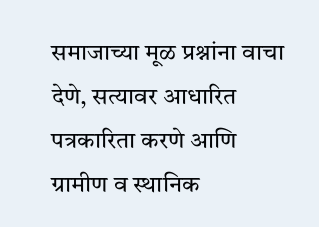समाजाच्या मूळ प्रश्नांना वाचा देणे, सत्यावर आधारित पत्रकारिता करणे आणि ग्रामीण व स्थानिक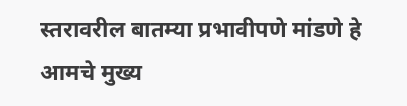स्तरावरील बातम्या प्रभावीपणे मांडणे हे आमचे मुख्य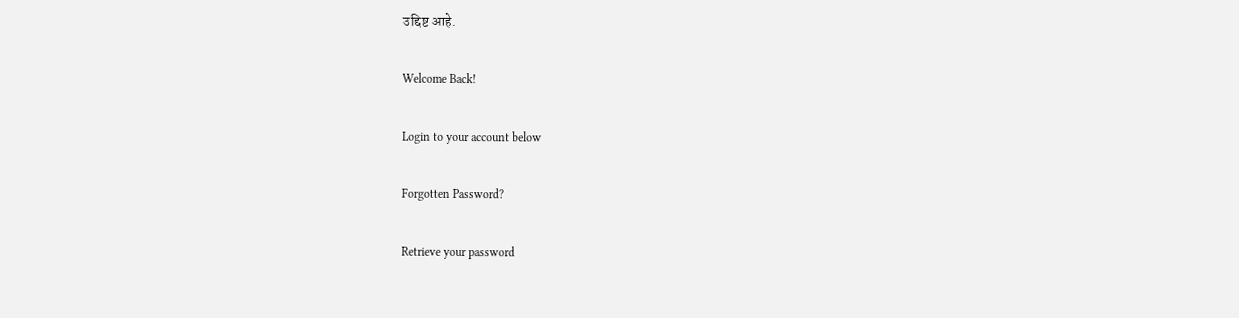उद्दिष्ट आहे.

Welcome Back!

Login to your account below

Forgotten Password?

Retrieve your password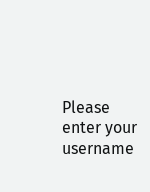Please enter your username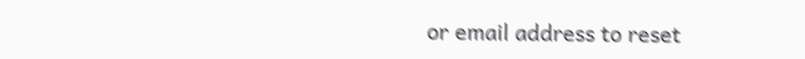or email address to reset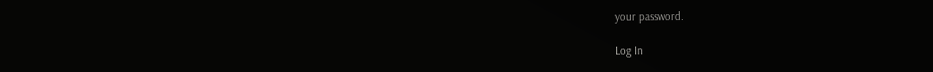your password.

Log In